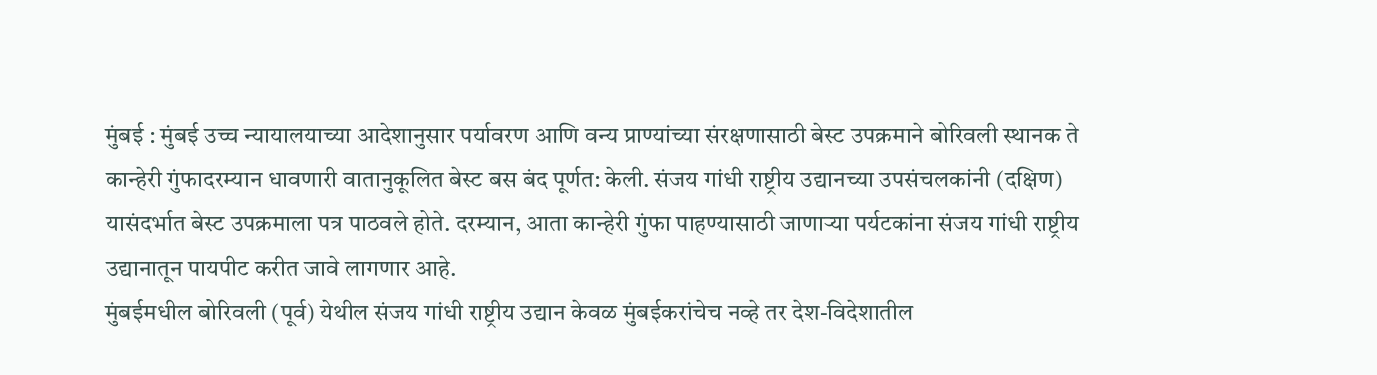मुंबई : मुंबई उच्च न्यायालयाच्या आदेशानुसार पर्यावरण आणि वन्य प्राण्यांच्या संरक्षणासाठी बेस्ट उपक्रमाने बोरिवली स्थानक ते कान्हेरी गुंफादरम्यान धावणारी वातानुकूलित बेस्ट बस बंद पूर्णत: केली. संजय गांधी राष्ट्रीय उद्यानच्या उपसंचलकांनी (दक्षिण) यासंदर्भात बेस्ट उपक्रमाला पत्र पाठवले होते. दरम्यान, आता कान्हेरी गुंफा पाहण्यासाठी जाणाऱ्या पर्यटकांना संजय गांधी राष्ट्रीय उद्यानातून पायपीट करीत जावे लागणार आहे.
मुंबईमधील बोरिवली (पूर्व) येथील संजय गांधी राष्ट्रीय उद्यान केवळ मुंबईकरांचेच नव्हे तर देश-विदेशातील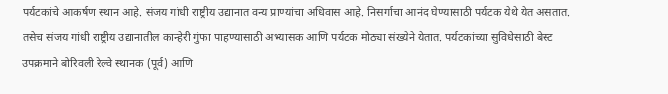पर्यटकांचे आकर्षण स्थान आहे. संजय गांधी राष्ट्रीय उद्यानात वन्य प्राण्यांचा अधिवास आहे. निसर्गाचा आनंद घेण्यासाठी पर्यटक येथे येत असतात. तसेच संजय गांधी राष्ट्रीय उद्यानातील कान्हेरी गुंफा पाहण्यासाठी अभ्यासक आणि पर्यटक मोठ्या संख्येने येतात. पर्यटकांच्या सुविधेसाठी बेस्ट उपक्रमाने बोरिवली रेल्वे स्थानक (पूर्व) आणि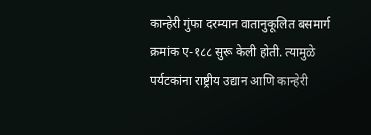कान्हेरी गुंफा दरम्यान वातानुकूलित बसमार्ग क्रमांक ए-१८८ सुरू केली होती. त्यामुळे पर्यटकांना राष्ट्रीय उद्यान आणि कान्हेरी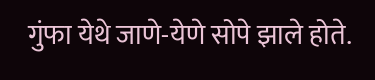गुंफा येथे जाणे-येणे सोपे झाले होते.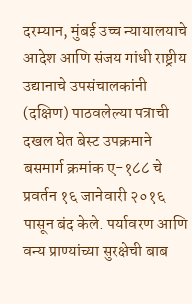दरम्यान, मुंबई उच्च न्यायालयाचे आदेश आणि संजय गांधी राष्ट्रीय उद्यानाचे उपसंचालकांनी (दक्षिण) पाठवलेल्या पत्राची दखल घेत बेस्ट उपक्रमाने बसमार्ग क्रमांक ए-१८८ चे प्रवर्तन १६ जानेवारी २०१६ पासून बंद केले. पर्यावरण आणि वन्य प्राण्यांच्या सुरक्षेची बाब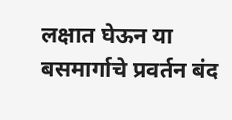लक्षात घेऊन या बसमार्गाचे प्रवर्तन बंद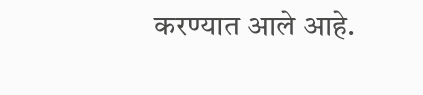करण्यात आले आहे.